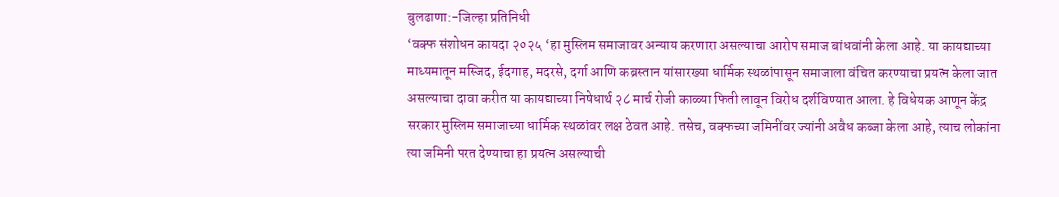बुलढाणा:-जिल्हा प्रतिनिधी
‘वक्फ संशोधन कायदा २०२५ ‘हा मुस्लिम समाजावर अन्याय करणारा असल्याचा आरोप समाज बांधवांनी केला आहे. या कायद्याच्या माध्यमातून मस्जिद, ईदगाह, मदरसे, दर्गा आणि कब्रस्तान यांसारख्या धार्मिक स्थळांपासून समाजाला वंचित करण्याचा प्रयत्न केला जात असल्याचा दावा करीत या कायद्याच्या निषेधार्थ २८ मार्च रोजी काळ्या फिती लावून विरोध दर्शविण्यात आला. हे विधेयक आणून केंद्र सरकार मुस्लिम समाजाच्या धार्मिक स्थळांवर लक्ष ठेवत आहे. तसेच, वक्फच्या जमिनींवर ज्यांनी अवैध कब्जा केला आहे, त्याच लोकांना त्या जमिनी परत देण्याचा हा प्रयत्न असल्याची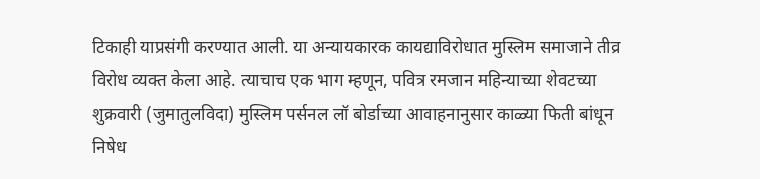टिकाही याप्रसंगी करण्यात आली. या अन्यायकारक कायद्याविरोधात मुस्लिम समाजाने तीव्र विरोध व्यक्त केला आहे. त्याचाच एक भाग म्हणून, पवित्र रमजान महिन्याच्या शेवटच्या शुक्रवारी (जुमातुलविदा) मुस्लिम पर्सनल लॉ बोर्डाच्या आवाहनानुसार काळ्या फिती बांधून निषेध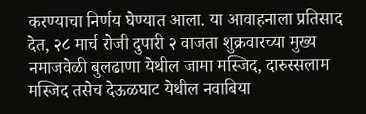करण्याचा निर्णय घेण्यात आला. या आवाहनाला प्रतिसाद देत, २८ मार्च रोजी दुपारी २ वाजता शुक्रवारच्या मुख्य नमाजवेळी बुलढाणा येथील जामा मस्जिद, दारुस्सलाम मस्जिद तसेच देऊळघाट येथील नवाबिया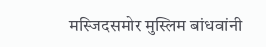मस्जिदसमोर मुस्लिम बांधवांनी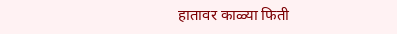हातावर काळ्या फिती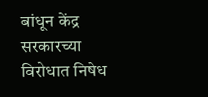बांधून केंद्र सरकारच्या विरोधात निषेध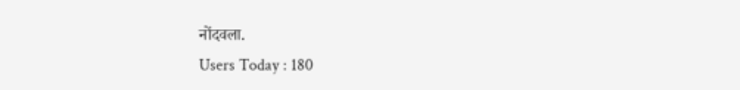नोंदवला.
Users Today : 180